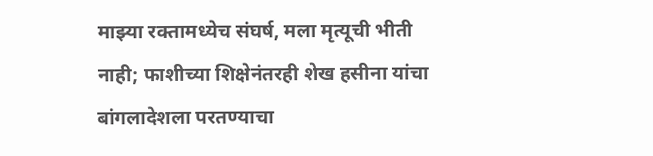माझ्या रक्तामध्येच संघर्ष, मला मृत्यूची भीती नाही; फाशीच्या शिक्षेनंतरही शेख हसीना यांचा बांगलादेशला परतण्याचा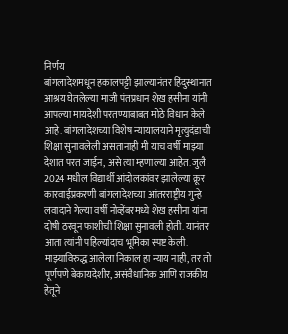निर्णय
बांगलादेशमधून हकालपट्टी झाल्यानंतर हिंदुस्थानात आश्रय घेतलेल्या माजी पंतप्रधान शेख हसीना यांनी आपल्या मायदेशी परतण्याबाबत मोठे विधान केले आहे. बांगलादेशच्या विशेष न्यायालयाने मृत्युदंडाची शिक्षा सुनावलेली असतानाही मी याच वर्षी माझ्या देशात परत जाईन, असे त्या म्हणाल्या आहेत. जुलै 2024 मधील विद्यार्थी आंदोलकांवर झालेल्या क्रूर कारवाईप्रकरणी बांगलादेशच्या आंतरराष्ट्रीय गुन्हे लवादाने गेल्या वर्षी नोव्हेंबरमध्ये शेख हसीना यांना दोषी ठरवून फाशीची शिक्षा सुनावली होती. यानंतर आता त्यांनी पहिल्यांदाच भूमिका स्पष्ट केली.
माझ्याविरुद्ध आलेला निकाल हा न्याय नाही, तर तो पूर्णपणे बेकायदेशीर, असंवैधानिक आणि राजकीय हेतूने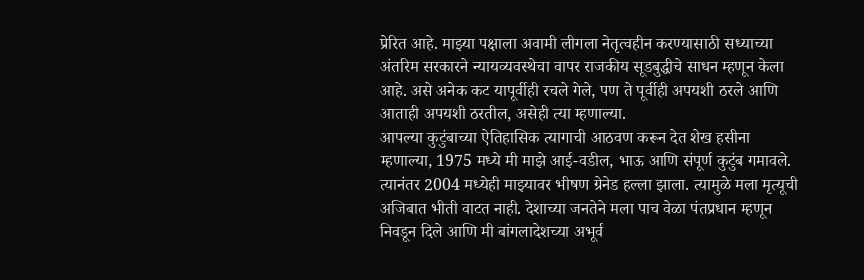प्रेरित आहे. माझ्या पक्षाला अवामी लीगला नेतृत्वहीन करण्यासाठी सध्याच्या अंतरिम सरकारने न्यायव्यवस्थेचा वापर राजकीय सूडबुद्धीचे साधन म्हणून केला आहे. असे अनेक कट यापूर्वीही रचले गेले, पण ते पूर्वीही अपयशी ठरले आणि आताही अपयशी ठरतील, असेही त्या म्हणाल्या.
आपल्या कुटुंबाच्या ऐतिहासिक त्यागाची आठवण करून देत शेख हसीना म्हणाल्या, 1975 मध्ये मी माझे आई-वडील, भाऊ आणि संपूर्ण कुटुंब गमावले. त्यानंतर 2004 मध्येही माझ्यावर भीषण ग्रेनेड हल्ला झाला. त्यामुळे मला मृत्यूची अजिबात भीती वाटत नाही. देशाच्या जनतेने मला पाच वेळा पंतप्रधान म्हणून निवडून दिले आणि मी बांगलादेशच्या अभूर्व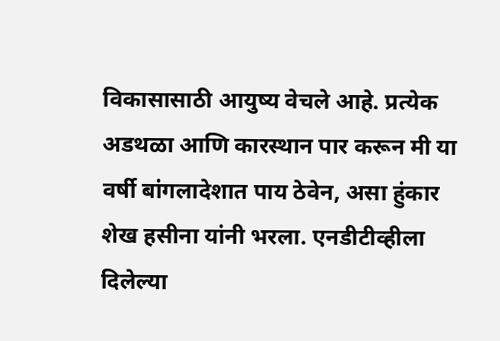विकासासाठी आयुष्य वेचले आहे. प्रत्येक अडथळा आणि कारस्थान पार करून मी या वर्षी बांगलादेशात पाय ठेवेन, असा हुंकार शेख हसीना यांनी भरला. एनडीटीव्हीला दिलेल्या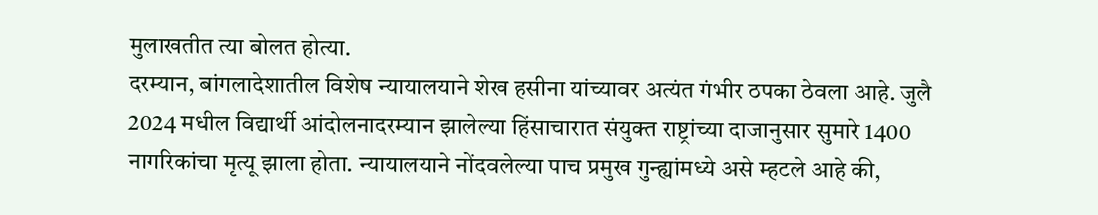मुलाखतीत त्या बोलत होत्या.
दरम्यान, बांगलादेशातील विशेष न्यायालयाने शेख हसीना यांच्यावर अत्यंत गंभीर ठपका ठेवला आहे. जुलै 2024 मधील विद्यार्थी आंदोलनादरम्यान झालेल्या हिंसाचारात संयुक्त राष्ट्रांच्या दाजानुसार सुमारे 1400 नागरिकांचा मृत्यू झाला होता. न्यायालयाने नोंदवलेल्या पाच प्रमुख गुन्ह्यांमध्ये असे म्हटले आहे की,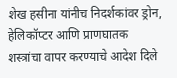शेख हसीना यांनीच निदर्शकांवर ड्रोन, हेलिकॉप्टर आणि प्राणघातक शस्त्रांचा वापर करण्याचे आदेश दिले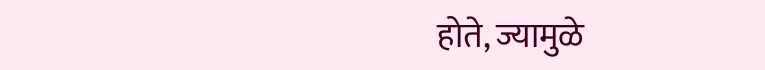होते, ज्यामुळे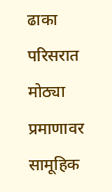ढाका परिसरात मोठ्या प्रमाणावर सामूहिक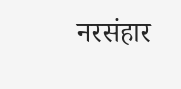नरसंहार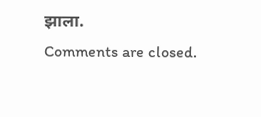झाला.
Comments are closed.